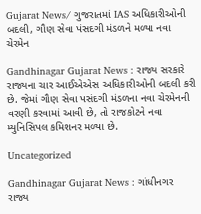Gujarat News/ ગુજરાતમાં IAS અધિકારીઓની બદલી, ગૌણ સેવા પંસદગી મંડળને મળ્યા નવા ચેરમેન

Gandhinagar Gujarat News : રાજ્ય સરકારે રાજ્યના ચાર આઈએએસ અધિકારીઓની બદલી કરી છે. જેમાં ગૌણ સેવા પસંદગી મંડળના નવા ચેરમેનની વરણી કરવામાં આવી છે, તો રાજકોટને નવા મ્યુનિસિપલ કમિશનર મળ્યા છે.

Uncategorized

Gandhinagar Gujarat News : ગાંધીનગર રાજ્ય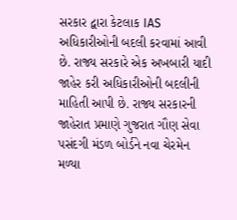સરકાર દ્વારા કેટલાક IAS અધિકારીઓની બદલી કરવામાં આવી છે. રાજ્ય સરકારે એક અખબારી યાદી જાહેર કરી અધિકારીઓની બદલીની માહિતી આપી છે. રાજ્ય સરકારની જાહેરાત પ્રમાણે ગુજરાત ગૌણ સેવા પસંદગી મંડળ બોર્ડને નવા ચેરમેન મળ્યા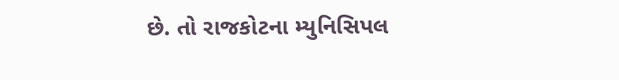છે. તો રાજકોટના મ્યુનિસિપલ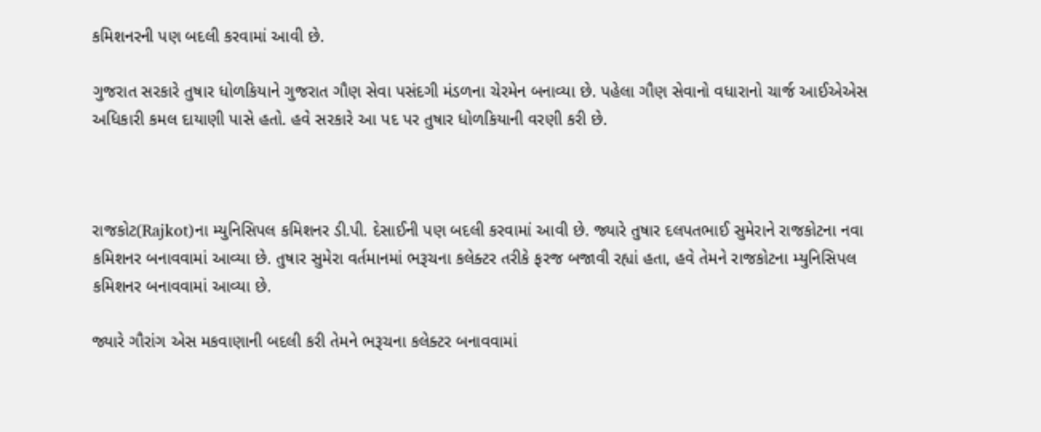કમિશનરની પણ બદલી કરવામાં આવી છે.

ગુજરાત સરકારે તુષાર ધોળકિયાને ગુજરાત ગૌણ સેવા પસંદગી મંડળના ચેરમેન બનાવ્યા છે. પહેલા ગૌણ સેવાનો વધારાનો ચાર્જ આઈએએસ અધિકારી કમલ દાયાણી પાસે હતો. હવે સરકારે આ પદ પર તુષાર ધોળકિયાની વરણી કરી છે.



રાજકોટ(Rajkot)ના મ્યુનિસિપલ કમિશનર ડી.પી. દેસાઈની પણ બદલી કરવામાં આવી છે. જ્યારે તુષાર દલપતભાઈ સુમેરાને રાજકોટના નવા કમિશનર બનાવવામાં આવ્યા છે. તુષાર સુમેરા વર્તમાનમાં ભરૂચના કલેક્ટર તરીકે ફરજ બજાવી રહ્યાં હતા, હવે તેમને રાજકોટના મ્યુનિસિપલ કમિશનર બનાવવામાં આવ્યા છે.

જ્યારે ગૌરાંગ એસ મકવાણાની બદલી કરી તેમને ભરૂચના કલેક્ટર બનાવવામાં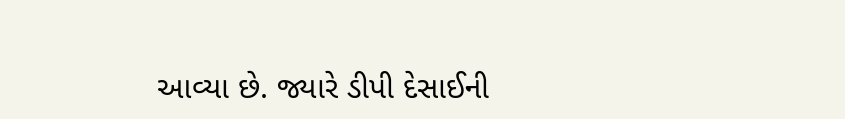આવ્યા છે. જ્યારે ડીપી દેસાઈની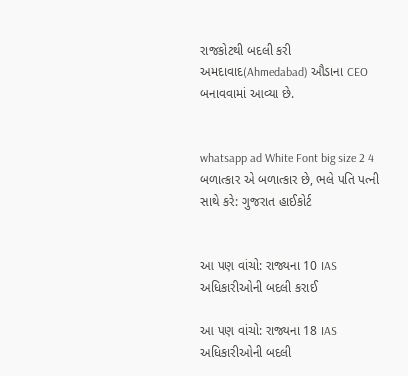રાજકોટથી બદલી કરી અમદાવાદ(Ahmedabad) ઔડાના CEO બનાવવામાં આવ્યા છે.


whatsapp ad White Font big size 2 4 બળાત્કાર એ બળાત્કાર છે, ભલે પતિ પત્ની સાથે કરે: ગુજરાત હાઈકોર્ટ


આ પણ વાંચો: રાજ્યના 10 IAS અધિકારીઓની બદલી કરાઈ

આ પણ વાંચો: રાજ્યના 18 IAS અધિકારીઓની બદલી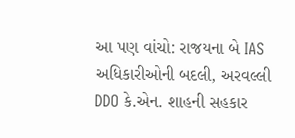આ પણ વાંચો: રાજયના બે IAS અધિકારીઓની બદલી, અરવલ્લી DDO કે.એન. શાહની સહકાર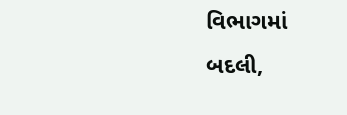વિભાગમાં બદલી,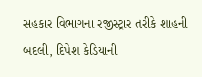સહકાર વિભાગના રજીસ્ટ્રાર તરીકે શાહની બદલી, દિપેશ કેડિયાની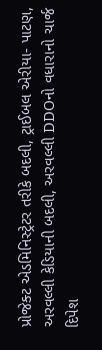પ્રોજેક્ટ એડમિનિસ્ટ્રેટર તરીકે બદલી, ટ્રાઈબલ એરીયા- પાટણ, અરવલ્લી કેડિયાની બદલી, અરવલ્લી DDOનો વધારાનો ચાર્જ દિપેશ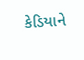કેડિયાને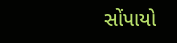સોંપાયો